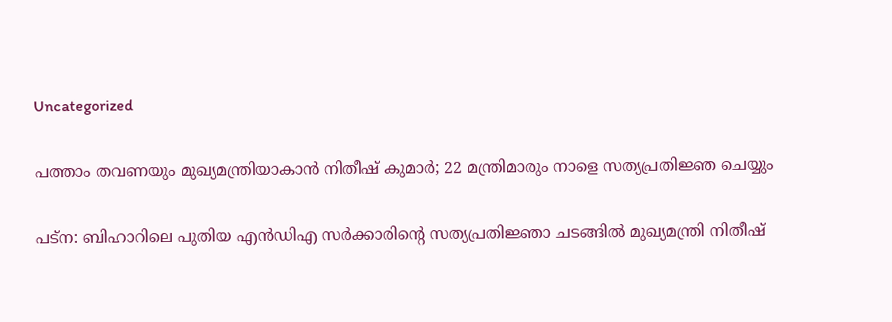Uncategorized

പത്താം തവണയും മുഖ്യമന്ത്രിയാകാന്‍ നിതീഷ് കുമാര്‍; 22 മന്ത്രിമാരും നാളെ സത്യപ്രതിജ്ഞ ചെയ്യും

പട്‌ന: ബിഹാറിലെ പുതിയ എന്‍ഡിഎ സര്‍ക്കാരിന്റെ സത്യപ്രതിജ്ഞാ ചടങ്ങില്‍ മുഖ്യമന്ത്രി നിതീഷ്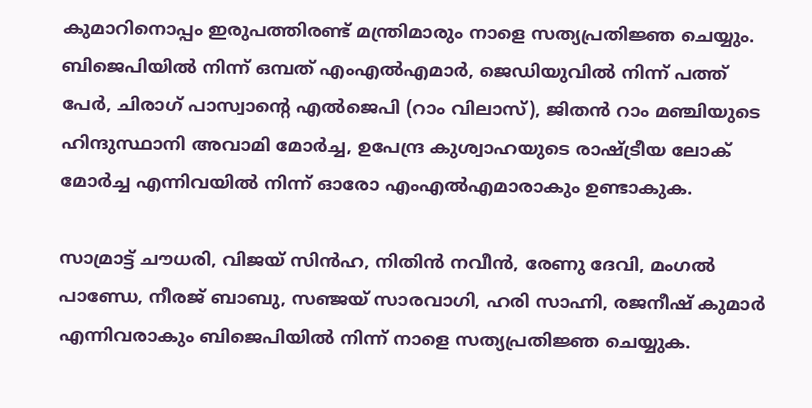കുമാറിനൊപ്പം ഇരുപത്തിരണ്ട് മന്ത്രിമാരും നാളെ സത്യപ്രതിജ്ഞ ചെയ്യും. ബിജെപിയില്‍ നിന്ന് ഒമ്പത് എംഎല്‍എമാര്‍, ജെഡിയുവില്‍ നിന്ന് പത്ത് പേര്‍, ചിരാഗ് പാസ്വാന്റെ എല്‍ജെപി (റാം വിലാസ്), ജിതന്‍ റാം മഞ്ചിയുടെ ഹിന്ദുസ്ഥാനി അവാമി മോര്‍ച്ച, ഉപേന്ദ്ര കുശ്വാഹയുടെ രാഷ്ട്രീയ ലോക് മോര്‍ച്ച എന്നിവയില്‍ നിന്ന് ഓരോ എംഎല്‍എമാരാകും ഉണ്ടാകുക.

സാമ്രാട്ട് ചൗധരി, വിജയ് സിന്‍ഹ, നിതിന്‍ നവീന്‍, രേണു ദേവി, മംഗല്‍ പാണ്ഡേ, നീരജ് ബാബു, സഞ്ജയ് സാരവാഗി, ഹരി സാഹ്നി, രജനീഷ് കുമാര്‍ എന്നിവരാകും ബിജെപിയില്‍ നിന്ന് നാളെ സത്യപ്രതിജ്ഞ ചെയ്യുക.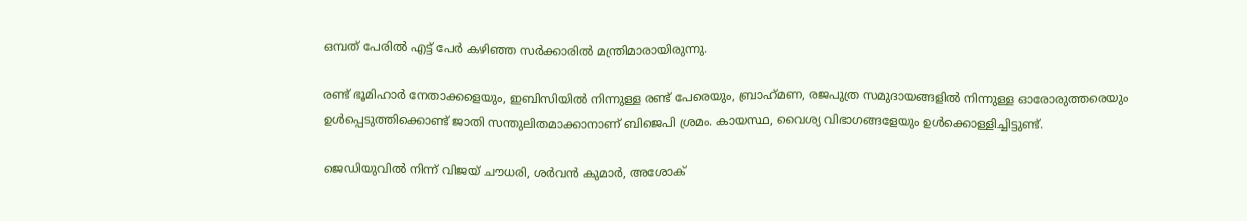ഒമ്പത് പേരില്‍ എട്ട് പേര്‍ കഴിഞ്ഞ സര്‍ക്കാരില്‍ മന്ത്രിമാരായിരുന്നു.

രണ്ട് ഭൂമിഹാര്‍ നേതാക്കളെയും, ഇബിസിയില്‍ നിന്നുള്ള രണ്ട് പേരെയും, ബ്രാഹ്‌മണ, രജപുത്ര സമുദായങ്ങളില്‍ നിന്നുള്ള ഓരോരുത്തരെയും ഉള്‍പ്പെടുത്തിക്കൊണ്ട് ജാതി സന്തുലിതമാക്കാനാണ് ബിജെപി ശ്രമം. കായസ്ഥ, വൈശ്യ വിഭാഗങ്ങളേയും ഉള്‍ക്കൊള്ളിച്ചിട്ടുണ്ട്.

ജെഡിയുവില്‍ നിന്ന് വിജയ് ചൗധരി, ശര്‍വന്‍ കുമാര്‍, അശോക്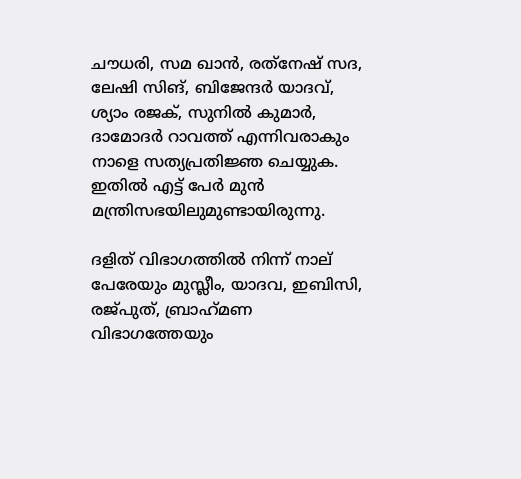ചൗധരി, സമ ഖാന്‍, രത്‌നേഷ് സദ, ലേഷി സിങ്, ബിജേന്ദര്‍ യാദവ്, ശ്യാം രജക്, സുനില്‍ കുമാര്‍, ദാമോദര്‍ റാവത്ത് എന്നിവരാകും നാളെ സത്യപ്രതിജ്ഞ ചെയ്യുക. ഇതില്‍ എട്ട് പേര്‍ മുന്‍ മന്ത്രിസഭയിലുമുണ്ടായിരുന്നു.

ദളിത് വിഭാഗത്തില്‍ നിന്ന് നാല് പേരേയും മുസ്ലീം, യാദവ, ഇബിസി, രജ്പുത്, ബ്രാഹ്‌മണ വിഭാഗത്തേയും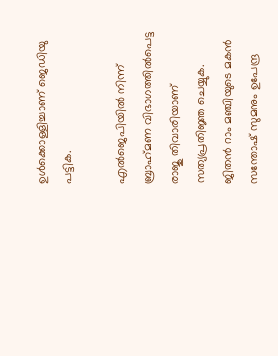ഉള്‍ക്കൊള്ളിച്ചാണ് ജെഡിയു പട്ടിക.

എല്‍ജെപിയില്‍ നിന്ന് ബ്രാഹ്‌മണ വിഭാഗത്തില്‍പെട്ട രാജു തിവാരിയാണ് സത്യപ്രതിജ്ഞ ചെയ്യുക. ജിതന്‍ റാം മഞ്ചിയുടെ മകന്‍ സന്തോഷ് സുമനും ഉപേന്ദ്ര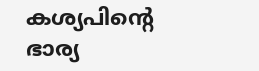കശ്യപിന്റെ ഭാര്യ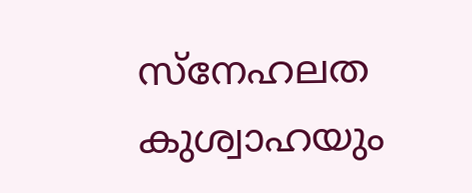സ്‌നേഹലത കുശ്വാഹയും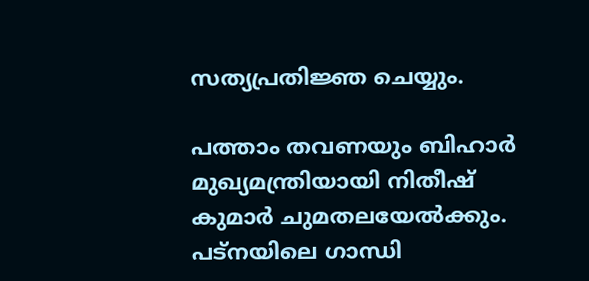സത്യപ്രതിജ്ഞ ചെയ്യും.

പത്താം തവണയും ബിഹാര്‍ മുഖ്യമന്ത്രിയായി നിതീഷ് കുമാര്‍ ചുമതലയേല്‍ക്കും. പട്‌നയിലെ ഗാന്ധി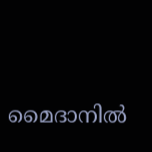മൈദാനില്‍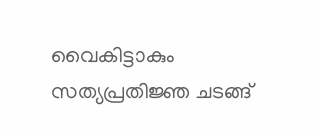വൈകിട്ടാകും സത്യപ്രതിജ്ഞ ചടങ്ങ്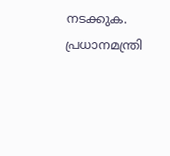നടക്കുക. പ്രധാനമന്ത്രി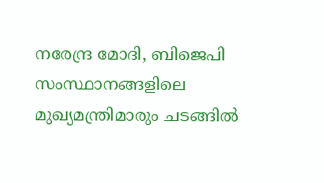നരേന്ദ്ര മോദി, ബിജെപി സംസ്ഥാനങ്ങളിലെ മുഖ്യമന്ത്രിമാരും ചടങ്ങില്‍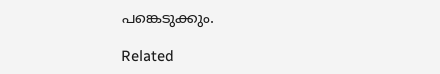പങ്കെടുക്കും.

Related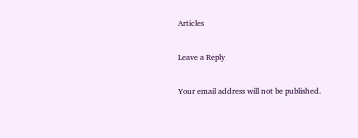Articles

Leave a Reply

Your email address will not be published.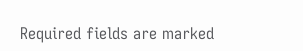Required fields are marked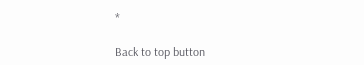*

Back to top button